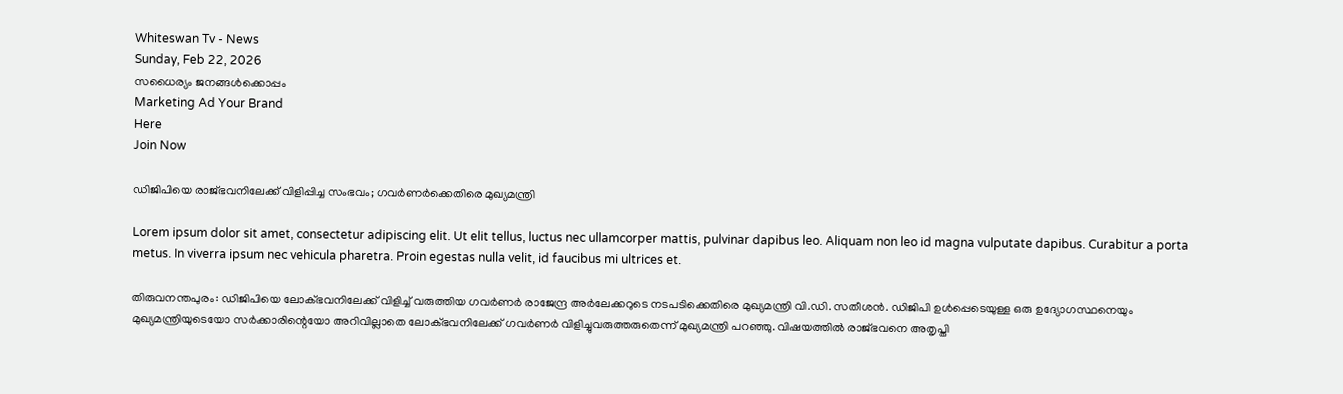Whiteswan Tv - News
Sunday, Feb 22, 2026
സധൈര്യം ജനങ്ങൾക്കൊപ്പം
Marketing Ad Your Brand
Here
Join Now

ഡിജിപിയെ രാജ്ഭവനിലേക്ക് വിളിപ്പിച്ച സംഭവം; ഗവർണർക്കെതിരെ മുഖ്യമന്ത്രി

Lorem ipsum dolor sit amet, consectetur adipiscing elit. Ut elit tellus, luctus nec ullamcorper mattis, pulvinar dapibus leo. Aliquam non leo id magna vulputate dapibus. Curabitur a porta metus. In viverra ipsum nec vehicula pharetra. Proin egestas nulla velit, id faucibus mi ultrices et.

തിരുവനന്തപുരം: ഡിജിപിയെ ലോക്ഭവനിലേക്ക് വിളിച്ച് വരുത്തിയ ഗവർണർ രാജേന്ദ്ര അർലേക്കറുടെ നടപടിക്കെതിരെ മുഖ്യമന്ത്രി വി.ഡി. സതീശൻ. ഡിജിപി ഉൾപ്പെടെയുള്ള ഒരു ഉദ്യോഗസ്ഥനെയും മുഖ്യമന്ത്രിയുടെയോ സർക്കാരിന്റെയോ അറിവില്ലാതെ ലോക്ഭവനിലേക്ക് ഗവർണർ വിളിച്ചുവരുത്തരുതെന്ന് മുഖ്യമന്ത്രി പറഞ്ഞു. വിഷയത്തിൽ രാജ്ഭവനെ അതൃപ്തി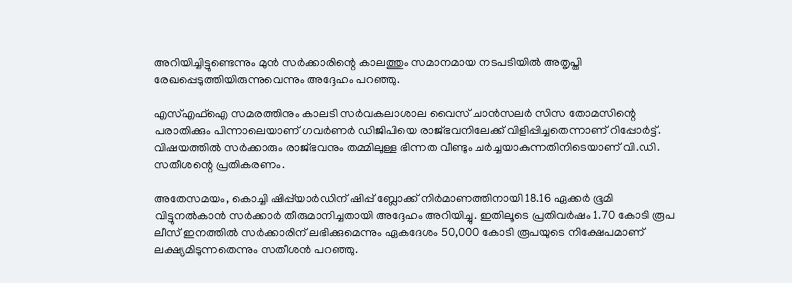അറിയിച്ചിട്ടുണ്ടെന്നും മുൻ സർക്കാരിന്റെ കാലത്തും സമാനമായ നടപടിയിൽ അതൃപ്തി രേഖപ്പെടുത്തിയിരുന്നുവെന്നും അദ്ദേഹം പറഞ്ഞു.

എസ്എഫ്ഐ സമരത്തിനും കാലടി സർവകലാശാല വൈസ് ചാൻസലർ സിസ തോമസിന്റെ പരാതിക്കും പിന്നാലെയാണ് ഗവർണർ ഡിജിപിയെ രാജ്ഭവനിലേക്ക് വിളിപ്പിച്ചതെന്നാണ് റിപ്പോർട്ട്. വിഷയത്തിൽ സർക്കാരും രാജ്ഭവനും തമ്മിലുള്ള ഭിന്നത വീണ്ടും ചർച്ചയാകുന്നതിനിടെയാണ് വി.ഡി. സതീശന്റെ പ്രതികരണം.

അതേസമയം, കൊച്ചി ഷിപ്പ്‌യാർഡിന് ഷിപ്പ് ബ്ലോക്ക് നിർമാണത്തിനായി 18.16 ഏക്കർ ഭൂമി വിട്ടുനൽകാൻ സർക്കാർ തീരുമാനിച്ചതായി അദ്ദേഹം അറിയിച്ചു. ഇതിലൂടെ പ്രതിവർഷം 1.70 കോടി രൂപ ലീസ് ഇനത്തിൽ സർക്കാരിന് ലഭിക്കുമെന്നും ഏകദേശം 50,000 കോടി രൂപയുടെ നിക്ഷേപമാണ് ലക്ഷ്യമിടുന്നതെന്നും സതീശൻ പറഞ്ഞു.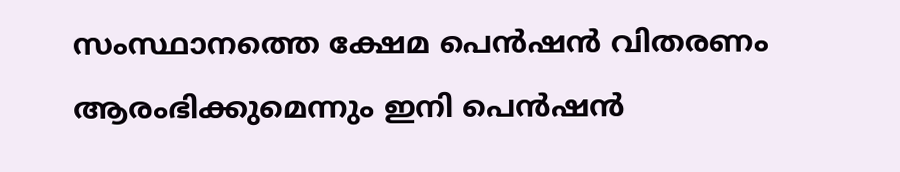സംസ്ഥാനത്തെ ക്ഷേമ പെൻഷൻ വിതരണം ആരംഭിക്കുമെന്നും ഇനി പെൻഷൻ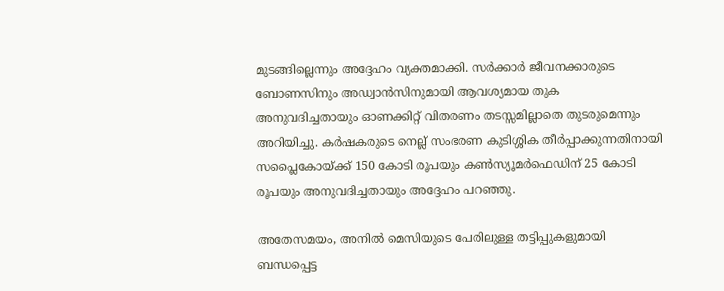മുടങ്ങില്ലെന്നും അദ്ദേഹം വ്യക്തമാക്കി. സർക്കാർ ജീവനക്കാരുടെ ബോണസിനും അഡ്വാൻസിനുമായി ആവശ്യമായ തുക അനുവദിച്ചതായും ഓണക്കിറ്റ് വിതരണം തടസ്സമില്ലാതെ തുടരുമെന്നും അറിയിച്ചു. കർഷകരുടെ നെല്ല് സംഭരണ കുടിശ്ശിക തീർപ്പാക്കുന്നതിനായി സപ്ലൈകോയ്ക്ക് 150 കോടി രൂപയും കൺസ്യൂമർഫെഡിന് 25 കോടി രൂപയും അനുവദിച്ചതായും അദ്ദേഹം പറഞ്ഞു.

അതേസമയം, അനിൽ മെസിയുടെ പേരിലുള്ള തട്ടിപ്പുകളുമായി ബന്ധപ്പെട്ട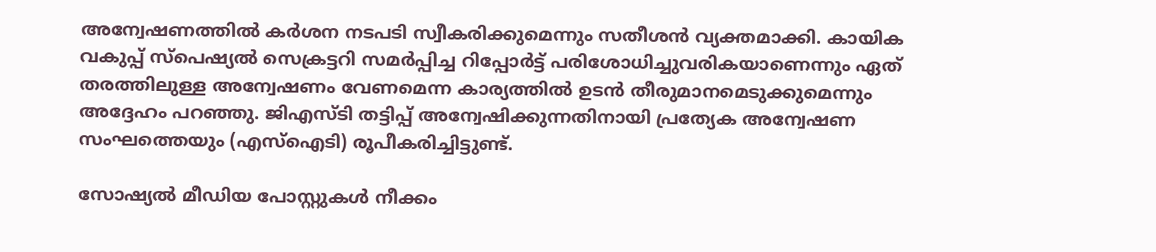അന്വേഷണത്തിൽ കർശന നടപടി സ്വീകരിക്കുമെന്നും സതീശൻ വ്യക്തമാക്കി. കായിക വകുപ്പ് സ്പെഷ്യൽ സെക്രട്ടറി സമർപ്പിച്ച റിപ്പോർട്ട് പരിശോധിച്ചുവരികയാണെന്നും ഏത് തരത്തിലുള്ള അന്വേഷണം വേണമെന്ന കാര്യത്തിൽ ഉടൻ തീരുമാനമെടുക്കുമെന്നും അദ്ദേഹം പറഞ്ഞു. ജിഎസ്ടി തട്ടിപ്പ് അന്വേഷിക്കുന്നതിനായി പ്രത്യേക അന്വേഷണ സംഘത്തെയും (എസ്ഐടി) രൂപീകരിച്ചിട്ടുണ്ട്.

സോഷ്യൽ മീഡിയ പോസ്റ്റുകൾ നീക്കം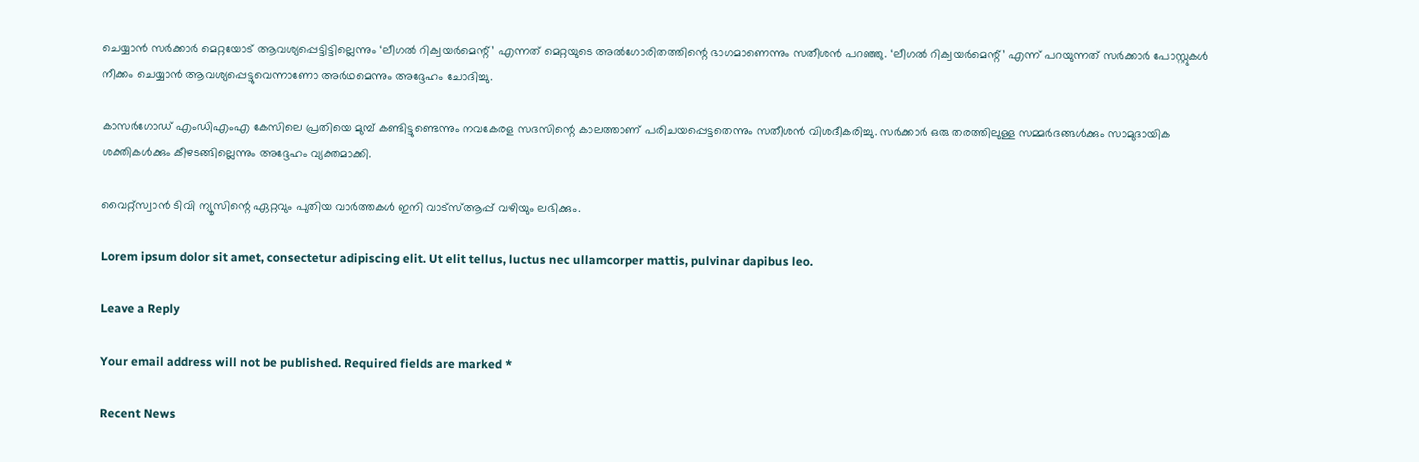ചെയ്യാൻ സർക്കാർ മെറ്റയോട് ആവശ്യപ്പെട്ടിട്ടില്ലെന്നും ‘ലീഗൽ റിക്വയർമെന്റ്’ എന്നത് മെറ്റയുടെ അൽഗോരിതത്തിന്റെ ഭാഗമാണെന്നും സതീശൻ പറഞ്ഞു. ‘ലീഗൽ റിക്വയർമെന്റ്’ എന്ന് പറയുന്നത് സർക്കാർ പോസ്റ്റുകൾ നീക്കം ചെയ്യാൻ ആവശ്യപ്പെട്ടുവെന്നാണോ അർഥമെന്നും അദ്ദേഹം ചോദിച്ചു.

കാസർഗോഡ് എംഡിഎംഎ കേസിലെ പ്രതിയെ മുമ്പ് കണ്ടിട്ടുണ്ടെന്നും നവകേരള സദസിന്റെ കാലത്താണ് പരിചയപ്പെട്ടതെന്നും സതീശൻ വിശദീകരിച്ചു. സർക്കാർ ഒരു തരത്തിലുള്ള സമ്മർദങ്ങൾക്കും സാമുദായിക ശക്തികൾക്കും കീഴടങ്ങില്ലെന്നും അദ്ദേഹം വ്യക്തമാക്കി.

വൈറ്റ്സ്വാൻ ടിവി ന്യൂസിന്റെ ഏറ്റവും പുതിയ വാർത്തകൾ ഇനി വാട്സ്ആപ്പ് വഴിയും ലഭിക്കും.

Lorem ipsum dolor sit amet, consectetur adipiscing elit. Ut elit tellus, luctus nec ullamcorper mattis, pulvinar dapibus leo.

Leave a Reply

Your email address will not be published. Required fields are marked *

Recent News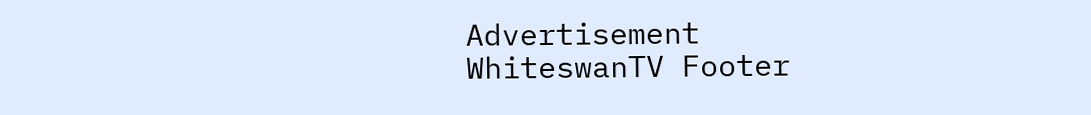Advertisement
WhiteswanTV Footer